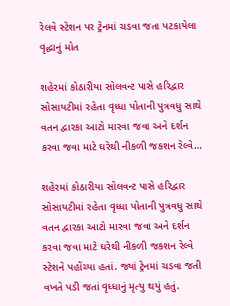રેલવે સ્ટેશન પર ટ્રેનમાં ચડવા જતા પટકાયેલા વૃદ્ધાનું મોત

શહેરમાં કોઠારીયા સોલવન્ટ પાસે હરિદ્વાર સોસાયટીમાં રહેતા વૃધ્ધા પોતાની પુત્રવધુ સાથે વતન દ્વારકા આટો મારવા જવા અને દર્શન કરવા જવા માટે ઘરેથી નીકળી જકશન રેલ્વે…

શહેરમાં કોઠારીયા સોલવન્ટ પાસે હરિદ્વાર સોસાયટીમાં રહેતા વૃધ્ધા પોતાની પુત્રવધુ સાથે વતન દ્વારકા આટો મારવા જવા અને દર્શન કરવા જવા માટે ઘરેથી નીકળી જકશન રેલ્વે સ્ટેશને પહોંચ્યા હતાં. જ્યાં ટ્રેનમાં ચડવા જતી વખતે પડી જતાં વૃધ્ધાનું મૃત્યુ થયું હતું.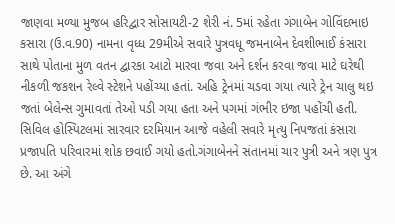જાણવા મળ્યા મુજબ હરિદ્વાર સોસાયટી-2 શેરી નં. 5માં રહેતા ગંગાબેન ગોવિંદભાઇ કસારા (ઉ.વ.90) નામના વૃધ્ધ 29મીએ સવારે પુત્રવધૂ જમનાબેન દેવશીભાઈ કંસારા સાથે પોતાના મુળ વતન દ્વારકા આટો મારવા જવા અને દર્શન કરવા જવા માટે ઘરેથી નીકળી જકશન રેલ્વે સ્ટેશને પહોંચ્યા હતાં. અહિ ટ્રેનમાં ચડવા ગયા ત્યારે ટ્રેન ચાલુ થઇ જતાં બેલેન્સ ગુમાવતાં તેઓ પડી ગયા હતા અને પગમાં ગંભીર ઇજા પહોંચી હતી. સિવિલ હોસ્પિટલમાં સારવાર દરમિયાન આજે વહેલી સવારે મૃત્યુ નિપજતાં કંસારા પ્રજાપતિ પરિવારમાં શોક છવાઈ ગયો હતો.ગંગાબેનને સંતાનમાં ચાર પુત્રી અને ત્રણ પુત્ર છે. આ અંગે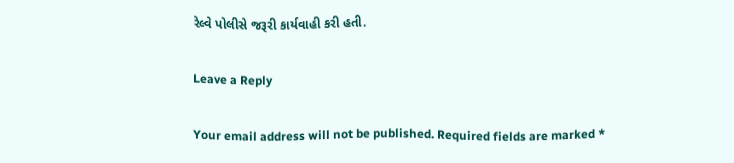રેલ્વે પોલીસે જરૂરી કાર્યવાહી કરી હતી.

Leave a Reply

Your email address will not be published. Required fields are marked *